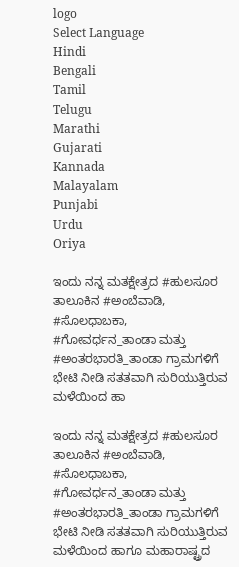logo
Select Language
Hindi
Bengali
Tamil
Telugu
Marathi
Gujarati
Kannada
Malayalam
Punjabi
Urdu
Oriya

ಇಂದು ನನ್ನ ಮತಕ್ಷೇತ್ರದ #ಹುಲಸೂರ ತಾಲೂಕಿನ #ಅಂಬೆವಾಡಿ, #ಸೊಲಧಾಬಕಾ, #ಗೋವರ್ಧನ_ತಾಂಡಾ ಮತ್ತು #ಅಂತರಭಾರತಿ_ತಾಂಡಾ ಗ್ರಾಮಗಳಿಗೆ ಭೇಟಿ ನೀಡಿ ಸತತವಾಗಿ ಸುರಿಯುತ್ತಿರುವ ಮಳೆಯಿಂದ ಹಾ

ಇಂದು ನನ್ನ ಮತಕ್ಷೇತ್ರದ #ಹುಲಸೂರ ತಾಲೂಕಿನ #ಅಂಬೆವಾಡಿ, #ಸೊಲಧಾಬಕಾ, #ಗೋವರ್ಧನ_ತಾಂಡಾ ಮತ್ತು #ಅಂತರಭಾರತಿ_ತಾಂಡಾ ಗ್ರಾಮಗಳಿಗೆ ಭೇಟಿ ನೀಡಿ ಸತತವಾಗಿ ಸುರಿಯುತ್ತಿರುವ ಮಳೆಯಿಂದ ಹಾಗೂ ಮಹಾರಾಷ್ಟ್ರದ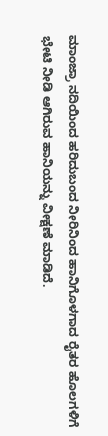ಮಾಂಜ್ರಾ ನದಿಯಿಂದ ಹರಿದುಬಂದ ನೀರಿನಿಂದ ಹಾನಿಗೊಳಗಾದ ರೈತರ ಹೊಲಗಳಿಗೆ ಭೇಟಿ ನೀಡಿ ಆಗಿರುವ ಹಾನಿಯನ್ನು ವೀಕ್ಷಣೆ ಮಾಡಿದೆ.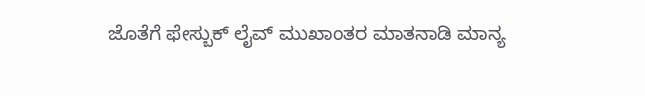ಜೊತೆಗೆ ಫೇಸ್ಬುಕ್ ಲೈವ್ ಮುಖಾಂತರ ಮಾತನಾಡಿ ಮಾನ್ಯ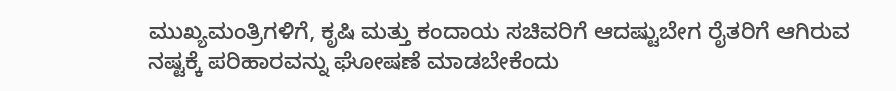ಮುಖ್ಯಮಂತ್ರಿಗಳಿಗೆ, ಕೃಷಿ ಮತ್ತು ಕಂದಾಯ ಸಚಿವರಿಗೆ ಆದಷ್ಟುಬೇಗ ರೈತರಿಗೆ ಆಗಿರುವ ನಷ್ಟಕ್ಕೆ ಪರಿಹಾರವನ್ನು ಘೋಷಣೆ ಮಾಡಬೇಕೆಂದು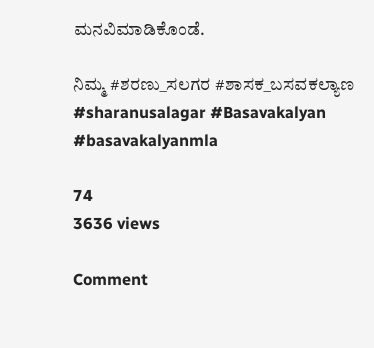ಮನವಿಮಾಡಿಕೊಂಡೆ.

ನಿಮ್ಮ #ಶರಣು_ಸಲಗರ #ಶಾಸಕ_ಬಸವಕಲ್ಯಾಣ #sharanusalagar #Basavakalyan #basavakalyanmla

74
3636 views

Comment